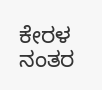ಕೇರಳ ನಂತರ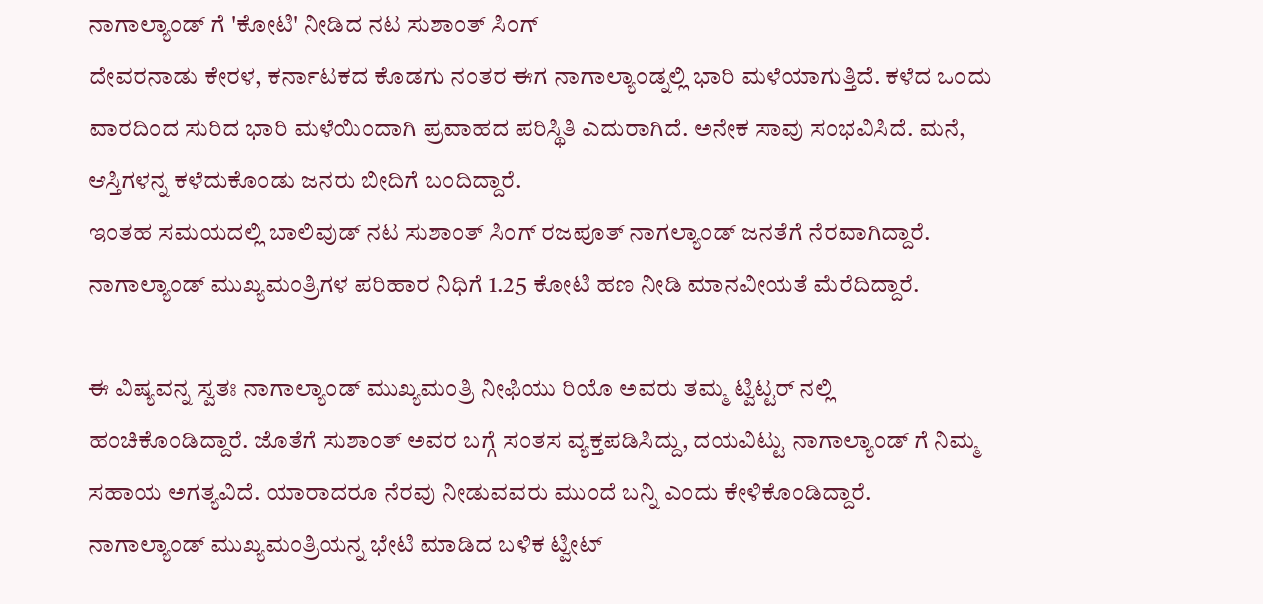ನಾಗಾಲ್ಯಾಂಡ್ ಗೆ 'ಕೋಟಿ' ನೀಡಿದ ನಟ ಸುಶಾಂತ್ ಸಿಂಗ್
ದೇವರನಾಡು ಕೇರಳ, ಕರ್ನಾಟಕದ ಕೊಡಗು ನಂತರ ಈಗ ನಾಗಾಲ್ಯಾಂಡ್ನಲ್ಲಿ ಭಾರಿ ಮಳೆಯಾಗುತ್ತಿದೆ. ಕಳೆದ ಒಂದು ವಾರದಿಂದ ಸುರಿದ ಭಾರಿ ಮಳೆಯಿಂದಾಗಿ ಪ್ರವಾಹದ ಪರಿಸ್ಥಿತಿ ಎದುರಾಗಿದೆ. ಅನೇಕ ಸಾವು ಸಂಭವಿಸಿದೆ. ಮನೆ, ಆಸ್ತಿಗಳನ್ನ ಕಳೆದುಕೊಂಡು ಜನರು ಬೀದಿಗೆ ಬಂದಿದ್ದಾರೆ.
ಇಂತಹ ಸಮಯದಲ್ಲಿ ಬಾಲಿವುಡ್ ನಟ ಸುಶಾಂತ್ ಸಿಂಗ್ ರಜಪೂತ್ ನಾಗಲ್ಯಾಂಡ್ ಜನತೆಗೆ ನೆರವಾಗಿದ್ದಾರೆ. ನಾಗಾಲ್ಯಾಂಡ್ ಮುಖ್ಯಮಂತ್ರಿಗಳ ಪರಿಹಾರ ನಿಧಿಗೆ 1.25 ಕೋಟಿ ಹಣ ನೀಡಿ ಮಾನವೀಯತೆ ಮೆರೆದಿದ್ದಾರೆ.

ಈ ವಿಷ್ಯವನ್ನ ಸ್ವತಃ ನಾಗಾಲ್ಯಾಂಡ್ ಮುಖ್ಯಮಂತ್ರಿ ನೀಫಿಯು ರಿಯೊ ಅವರು ತಮ್ಮ ಟ್ವಿಟ್ಟರ್ ನಲ್ಲಿ ಹಂಚಿಕೊಂಡಿದ್ದಾರೆ. ಜೊತೆಗೆ ಸುಶಾಂತ್ ಅವರ ಬಗ್ಗೆ ಸಂತಸ ವ್ಯಕ್ತಪಡಿಸಿದ್ದು, ದಯವಿಟ್ಟು ನಾಗಾಲ್ಯಾಂಡ್ ಗೆ ನಿಮ್ಮ ಸಹಾಯ ಅಗತ್ಯವಿದೆ. ಯಾರಾದರೂ ನೆರವು ನೀಡುವವರು ಮುಂದೆ ಬನ್ನಿ ಎಂದು ಕೇಳಿಕೊಂಡಿದ್ದಾರೆ.
ನಾಗಾಲ್ಯಾಂಡ್ ಮುಖ್ಯಮಂತ್ರಿಯನ್ನ ಭೇಟಿ ಮಾಡಿದ ಬಳಿಕ ಟ್ವೀಟ್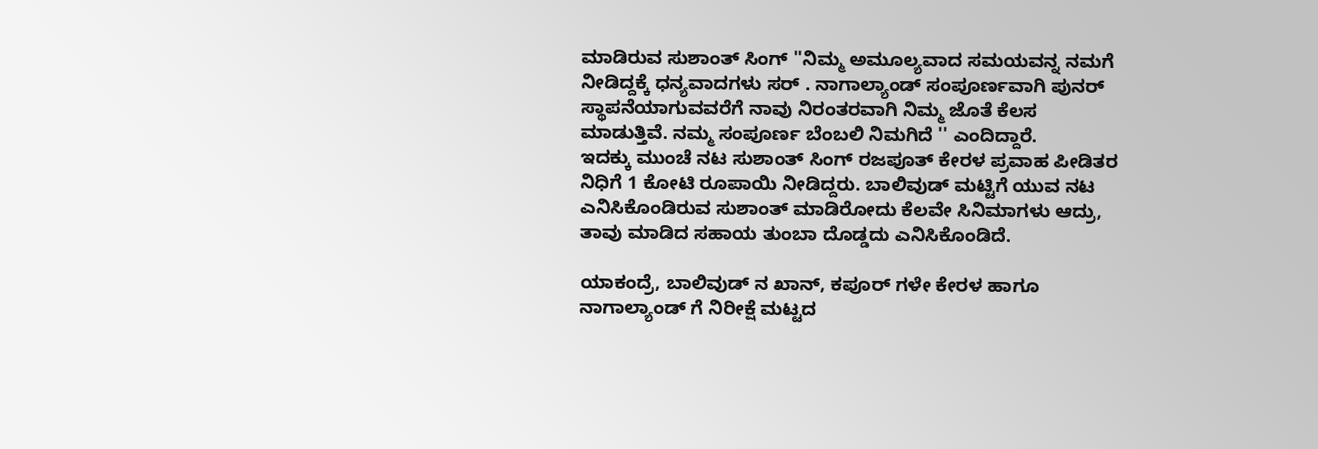ಮಾಡಿರುವ ಸುಶಾಂತ್ ಸಿಂಗ್ ''ನಿಮ್ಮ ಅಮೂಲ್ಯವಾದ ಸಮಯವನ್ನ ನಮಗೆ ನೀಡಿದ್ದಕ್ಕೆ ಧನ್ಯವಾದಗಳು ಸರ್ . ನಾಗಾಲ್ಯಾಂಡ್ ಸಂಪೂರ್ಣವಾಗಿ ಪುನರ್ ಸ್ಥಾಪನೆಯಾಗುವವರೆಗೆ ನಾವು ನಿರಂತರವಾಗಿ ನಿಮ್ಮ ಜೊತೆ ಕೆಲಸ ಮಾಡುತ್ತಿವೆ. ನಮ್ಮ ಸಂಪೂರ್ಣ ಬೆಂಬಲಿ ನಿಮಗಿದೆ '' ಎಂದಿದ್ದಾರೆ.
ಇದಕ್ಕು ಮುಂಚೆ ನಟ ಸುಶಾಂತ್ ಸಿಂಗ್ ರಜಪೂತ್ ಕೇರಳ ಪ್ರವಾಹ ಪೀಡಿತರ ನಿಧಿಗೆ 1 ಕೋಟಿ ರೂಪಾಯಿ ನೀಡಿದ್ದರು. ಬಾಲಿವುಡ್ ಮಟ್ಟಿಗೆ ಯುವ ನಟ ಎನಿಸಿಕೊಂಡಿರುವ ಸುಶಾಂತ್ ಮಾಡಿರೋದು ಕೆಲವೇ ಸಿನಿಮಾಗಳು ಆದ್ರು, ತಾವು ಮಾಡಿದ ಸಹಾಯ ತುಂಬಾ ದೊಡ್ಡದು ಎನಿಸಿಕೊಂಡಿದೆ.

ಯಾಕಂದ್ರೆ, ಬಾಲಿವುಡ್ ನ ಖಾನ್, ಕಪೂರ್ ಗಳೇ ಕೇರಳ ಹಾಗೂ ನಾಗಾಲ್ಯಾಂಡ್ ಗೆ ನಿರೀಕ್ಷೆ ಮಟ್ಟದ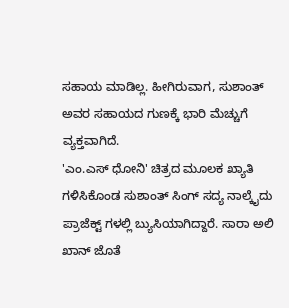ಸಹಾಯ ಮಾಡಿಲ್ಲ. ಹೀಗಿರುವಾಗ, ಸುಶಾಂತ್ ಅವರ ಸಹಾಯದ ಗುಣಕ್ಕೆ ಭಾರಿ ಮೆಚ್ಚುಗೆ ವ್ಯಕ್ತವಾಗಿದೆ.
'ಎಂ.ಎಸ್ ಧೋನಿ' ಚಿತ್ರದ ಮೂಲಕ ಖ್ಯಾತಿ ಗಳಿಸಿಕೊಂಡ ಸುಶಾಂತ್ ಸಿಂಗ್ ಸದ್ಯ ನಾಲ್ಕೈದು ಪ್ರಾಜೆಕ್ಟ್ ಗಳಲ್ಲಿ ಬ್ಯುಸಿಯಾಗಿದ್ದಾರೆ. ಸಾರಾ ಅಲಿ ಖಾನ್ ಜೊತೆ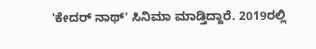'ಕೇದರ್ ನಾಥ್' ಸಿನಿಮಾ ಮಾಡ್ತಿದ್ದಾರೆ. 2019ರಲ್ಲಿ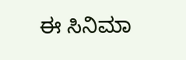ಈ ಸಿನಿಮಾ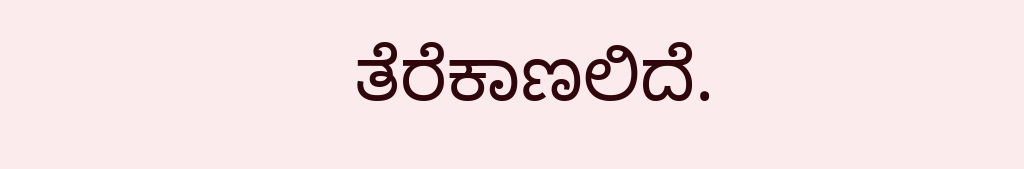ತೆರೆಕಾಣಲಿದೆ.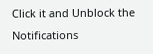Click it and Unblock the Notifications